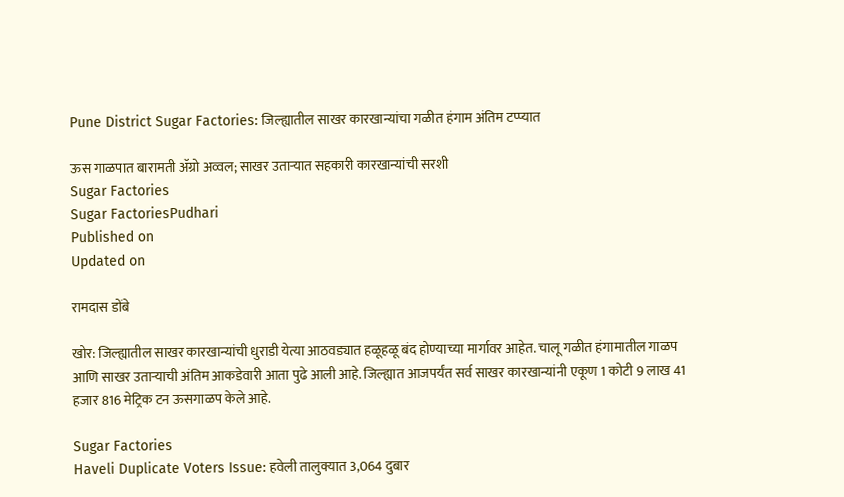Pune District Sugar Factories: जिल्ह्यातील साखर कारखान्यांचा गळीत हंगाम अंतिम टप्प्यात

ऊस गाळपात बारामती ॲग्रो अव्वल; साखर उताऱ्यात सहकारी कारखान्यांची सरशी
Sugar Factories
Sugar FactoriesPudhari
Published on
Updated on

रामदास डोंबे

खोर: जिल्ह्यातील साखर कारखान्यांची धुराडी येत्या आठवड्यात हळूहळू बंद होण्याच्या मार्गावर आहेत. चालू गळीत हंगामातील गाळप आणि साखर उताऱ्याची अंतिम आकडेवारी आता पुढे आली आहे. जिल्ह्यात आजपर्यंत सर्व साखर कारखान्यांनी एकूण 1 कोटी 9 लाख 41 हजार 816 मेट्रिक टन ऊसगाळप केले आहे.

Sugar Factories
Haveli Duplicate Voters Issue: हवेली तालुक्यात 3,064 दुबार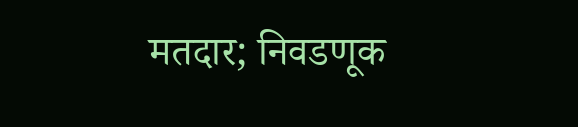मतदार; निवडणूक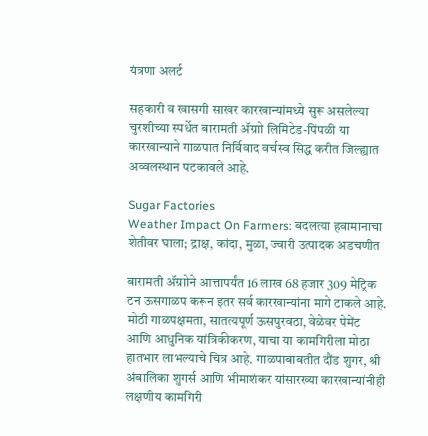यंत्रणा अलर्ट

सहकारी व खासगी साखर कारखान्यांमध्ये सुरू असलेल्या चुरशीच्या स्पर्धेत बारामती ॲग्राो लिमिटेड-पिंपळी या कारखान्याने गाळपात निर्विवाद वर्चस्व सिद्ध करीत जिल्ह्यात अव्वलस्थान पटकावले आहे.

Sugar Factories
Weather Impact On Farmers: बदलत्या हवामानाचा शेतीवर घाला; द्राक्ष, कांदा, मुळा, ज्वारी उत्पादक अडचणीत

बारामती ॲग्राोने आत्तापर्यंत 16 लाख 68 हजार 309 मेट्रिक टन ऊसगाळप करून इतर सर्व कारखान्यांना मागे टाकले आहे. मोठी गाळपक्षमता, सातत्यपूर्ण ऊसपुरवठा, वेळेवर पेमेंट आणि आधुनिक यांत्रिकीकरण, याचा या कामगिरीला मोठा हातभार लाभल्याचे चित्र आहे. गाळपाबाबतीत दौंड शुगर, श्री अंबालिका शुगर्स आणि भीमाशंकर यांसारख्या कारखान्यांनीही लक्षणीय कामगिरी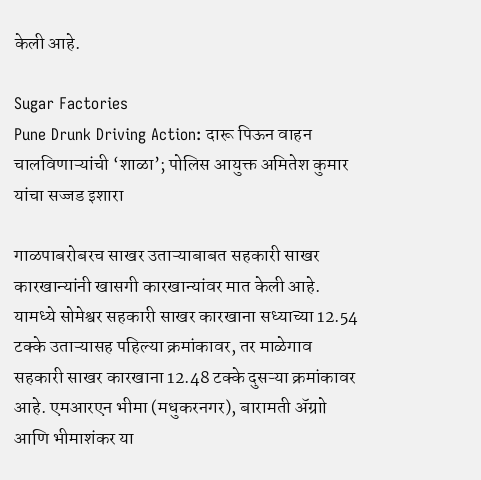केली आहे.

Sugar Factories
Pune Drunk Driving Action: दारू पिऊन वाहन चालविणाऱ्यांची ‘शाळा’; पोलिस आयुक्त अमितेश कुमार यांचा सज्जड इशारा

गाळपाबरोबरच साखर उताऱ्याबाबत सहकारी साखर कारखान्यांनी खासगी कारखान्यांवर मात केली आहे. यामध्ये सोमेश्वर सहकारी साखर कारखाना सध्याच्या 12.54 टक्के उताऱ्यासह पहिल्या क्रमांकावर, तर माळेगाव सहकारी साखर कारखाना 12.48 टक्के दुसऱ्या क्रमांकावर आहे. एमआरएन भीमा (मधुकरनगर), बारामती ॲग्राो आणि भीमाशंकर या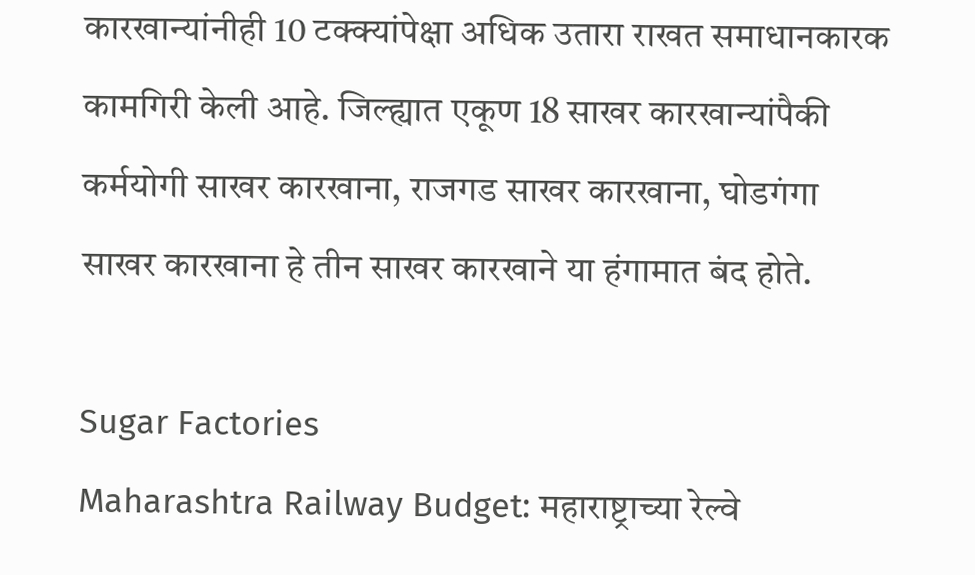कारखान्यांनीही 10 टक्क्यांपेक्षा अधिक उतारा राखत समाधानकारक कामगिरी केली आहे. जिल्ह्यात एकूण 18 साखर कारखान्यांपैकी कर्मयोगी साखर कारखाना, राजगड साखर कारखाना, घोडगंगा साखर कारखाना हे तीन साखर कारखाने या हंगामात बंद होते.

Sugar Factories
Maharashtra Railway Budget: महाराष्ट्राच्या रेल्वे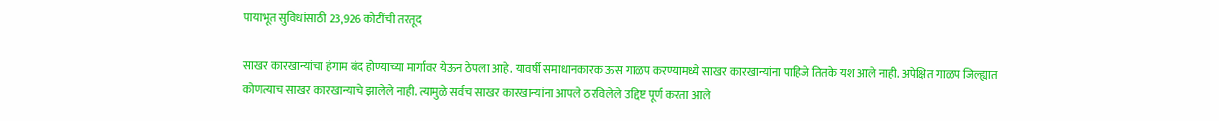पायाभूत सुविधांसाठी 23,926 कोटींची तरतूद

साखर कारखान्यांचा हंगाम बंद होण्याच्या मार्गावर येऊन ठेपला आहे. यावर्षी समाधानकारक ऊस गाळप करण्यामध्ये साखर कारखान्यांना पाहिजे तितके यश आले नाही. अपेक्षित गाळप जिल्ह्यात कोणत्याच साखर कारखान्याचे झालेले नाही. त्यामुळे सर्वच साखर कारखान्यांना आपले ठरविलेले उद्दिष्ट पूर्ण करता आले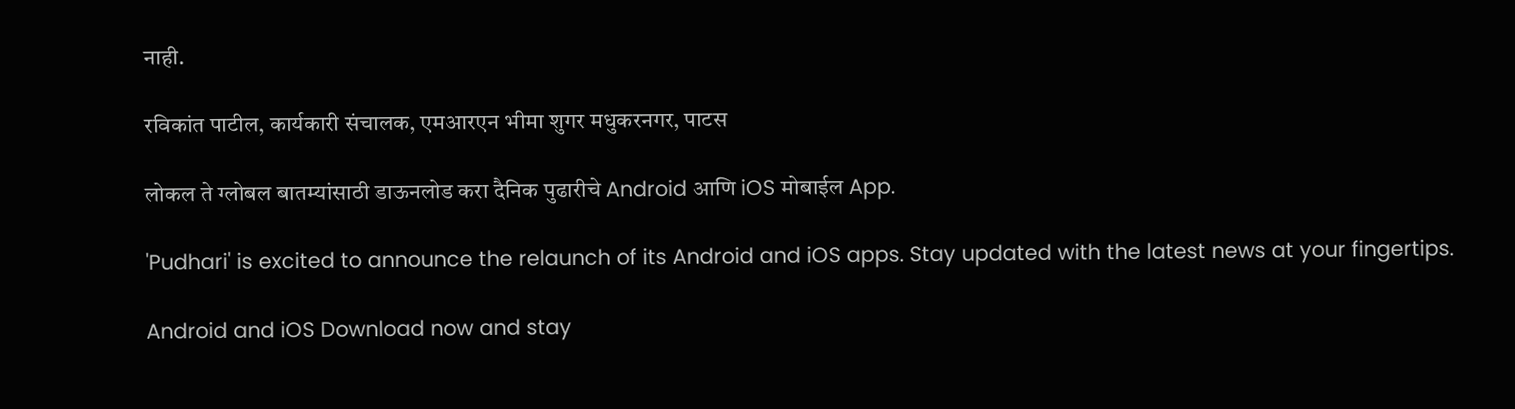नाही.

रविकांत पाटील, कार्यकारी संचालक, एमआरएन भीमा शुगर मधुकरनगर, पाटस

लोकल ते ग्लोबल बातम्यांसाठी डाऊनलोड करा दैनिक पुढारीचे Android आणि iOS मोबाईल App.

'Pudhari' is excited to announce the relaunch of its Android and iOS apps. Stay updated with the latest news at your fingertips.

Android and iOS Download now and stay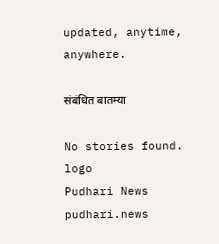updated, anytime, anywhere.

संबंधित बातम्या

No stories found.
logo
Pudhari News
pudhari.news